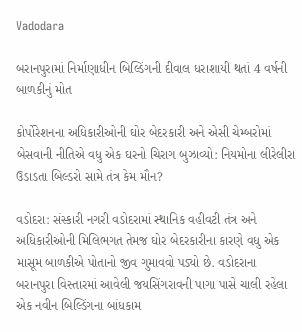Vadodara

બરાનપુરામાં નિર્માણાધીન બિલ્ડિંગની દીવાલ ધરાશાયી થતાં 4 વર્ષની બાળકીનું મોત

કોર્પોરેશનના અધિકારીઓની ઘોર બેદરકારી અને એસી ચેમ્બરોમાં બેસવાની નીતિએ વધુ એક ઘરનો ચિરાગ બુઝાવ્યો: નિયમોના લીરેલીરા ઉડાડતા બિલ્ડરો સામે તંત્ર કેમ મૌન?

વડોદરા: સંસ્કારી નગરી વડોદરામાં સ્થાનિક વહીવટી તંત્ર અને અધિકારીઓની મિલિભગત તેમજ ઘોર બેદરકારીના કારણે વધુ એક માસૂમ બાળકીએ પોતાનો જીવ ગુમાવવો પડ્યો છે. વડોદરાના બરાનપુરા વિસ્તારમાં આવેલી જયસિંગરાવની પાગા પાસે ચાલી રહેલા એક નવીન બિલ્ડિંગના બાંધકામ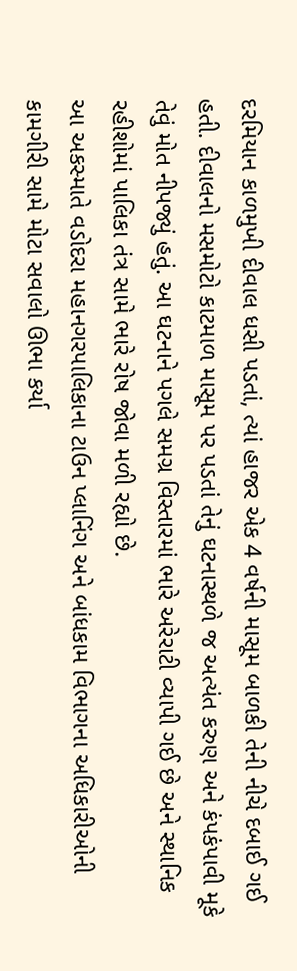દરમિયાન કાળમુખી દીવાલ ધસી પડતાં, ત્યાં હાજર એક 4 વર્ષની માસૂમ બાળકી તેની નીચે દબાઈ ગઈ હતી. દીવાલનો મસમોટો કાટમાળ માસૂમ પર પડતાં તેનું ઘટનાસ્થળે જ અત્યંત કરુણ અને કંપકંપાવી મૂકે તેવું મોત નીપજ્યું હતું. આ ઘટનાને પગલે સમગ્ર વિસ્તારમાં ભારે અરેરાટી વ્યાપી ગઈ છે અને સ્થાનિક રહીશોમાં પાલિકા તંત્ર સામે ભારે રોષ જોવા મળી રહ્યો છે.
આ અકસ્માતે વડોદરા મહાનગરપાલિકાના ટાઉન પ્લાનિંગ અને બાંધકામ વિભાગના અધિકારીઓની કામગીરી સામે મોટા સવાલો ઊભા કર્યા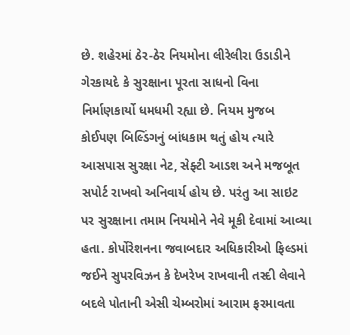છે. શહેરમાં ઠેર-ઠેર નિયમોના લીરેલીરા ઉડાડીને ગેરકાયદે કે સુરક્ષાના પૂરતા સાધનો વિના નિર્માણકાર્યો ધમધમી રહ્યા છે. નિયમ મુજબ કોઈપણ બિલ્ડિંગનું બાંધકામ થતું હોય ત્યારે આસપાસ સુરક્ષા નેટ, સેફ્ટી આડશ અને મજબૂત સપોર્ટ રાખવો અનિવાર્ય હોય છે. પરંતુ આ સાઇટ પર સુરક્ષાના તમામ નિયમોને નેવે મૂકી દેવામાં આવ્યા હતા. કોર્પોરેશનના જવાબદાર અધિકારીઓ ફિલ્ડમાં જઈને સુપરવિઝન કે દેખરેખ રાખવાની તસ્દી લેવાને બદલે પોતાની એસી ચેમ્બરોમાં આરામ ફરમાવતા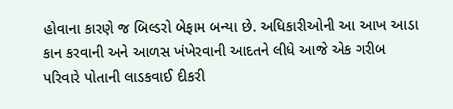હોવાના કારણે જ બિલ્ડરો બેફામ બન્યા છે. અધિકારીઓની આ આખ આડા કાન કરવાની અને આળસ ખંખેરવાની આદતને લીધે આજે એક ગરીબ પરિવારે પોતાની લાડકવાઈ દીકરી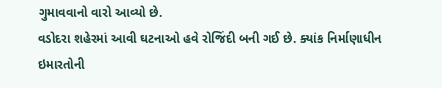ગુમાવવાનો વારો આવ્યો છે.
વડોદરા શહેરમાં આવી ઘટનાઓ હવે રોજિંદી બની ગઈ છે. ક્યાંક નિર્માણાધીન ઇમારતોની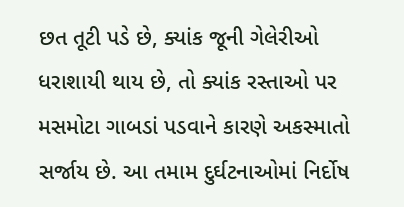છત તૂટી પડે છે, ક્યાંક જૂની ગેલેરીઓ ધરાશાયી થાય છે, તો ક્યાંક રસ્તાઓ પર મસમોટા ગાબડાં પડવાને કારણે અકસ્માતો સર્જાય છે. આ તમામ દુર્ઘટનાઓમાં નિર્દોષ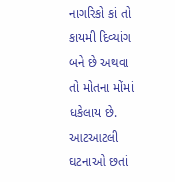નાગરિકો કાં તો કાયમી દિવ્યાંગ બને છે અથવા તો મોતના મોંમાં ધકેલાય છે. આટઆટલી ઘટનાઓ છતાં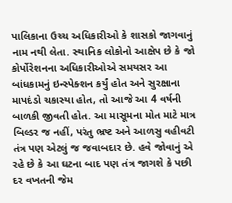પાલિકાના ઉચ્ચ અધિકારીઓ કે શાસકો જાગવાનું નામ નથી લેતા. સ્થાનિક લોકોનો આક્ષેપ છે કે જો કોર્પોરેશનના અધિકારીઓએ સમયસર આ બાંધકામનું ઇન્સ્પેક્શન કર્યું હોત અને સુરક્ષાના માપદંડો ચકાસ્યા હોત, તો આજે આ 4 વર્ષની બાળકી જીવતી હોત. આ માસૂમના મોત માટે માત્ર બિલ્ડર જ નહીં, પરંતુ ભ્રષ્ટ અને આળસુ વહીવટી તંત્ર પણ એટલું જ જવાબદાર છે. હવે જોવાનું એ રહે છે કે આ ઘટના બાદ પણ તંત્ર જાગશે કે પછી દર વખતની જેમ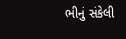ભીનું સંકેલી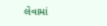લેવામાં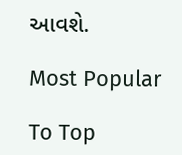આવશે.

Most Popular

To Top